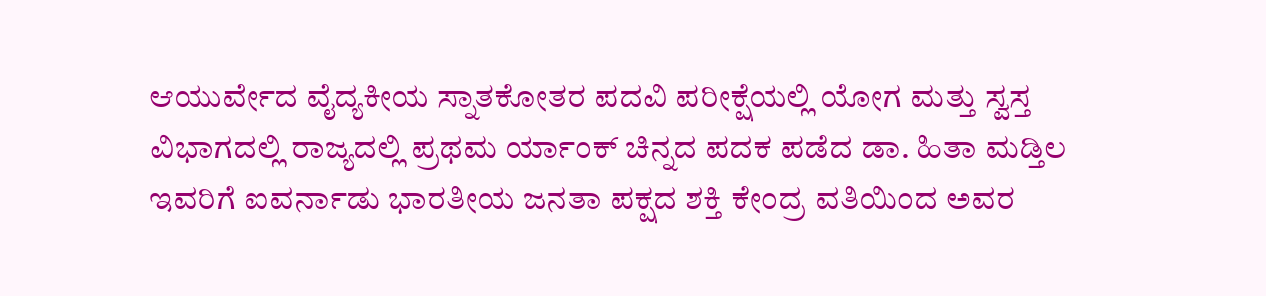ಆಯುರ್ವೇದ ವೈದ್ಯಕೀಯ ಸ್ನಾತಕೋತರ ಪದವಿ ಪರೀಕ್ಷೆಯಲ್ಲಿ ಯೋಗ ಮತ್ತು ಸ್ವಸ್ತ ವಿಭಾಗದಲ್ಲಿ ರಾಜ್ಯದಲ್ಲಿ ಪ್ರಥಮ ರ್ಯಾಂಕ್ ಚಿನ್ನದ ಪದಕ ಪಡೆದ ಡಾ. ಹಿತಾ ಮಡ್ತಿಲ ಇವರಿಗೆ ಐವರ್ನಾಡು ಭಾರತೀಯ ಜನತಾ ಪಕ್ಷದ ಶಕ್ತಿ ಕೇಂದ್ರ ವತಿಯಿಂದ ಅವರ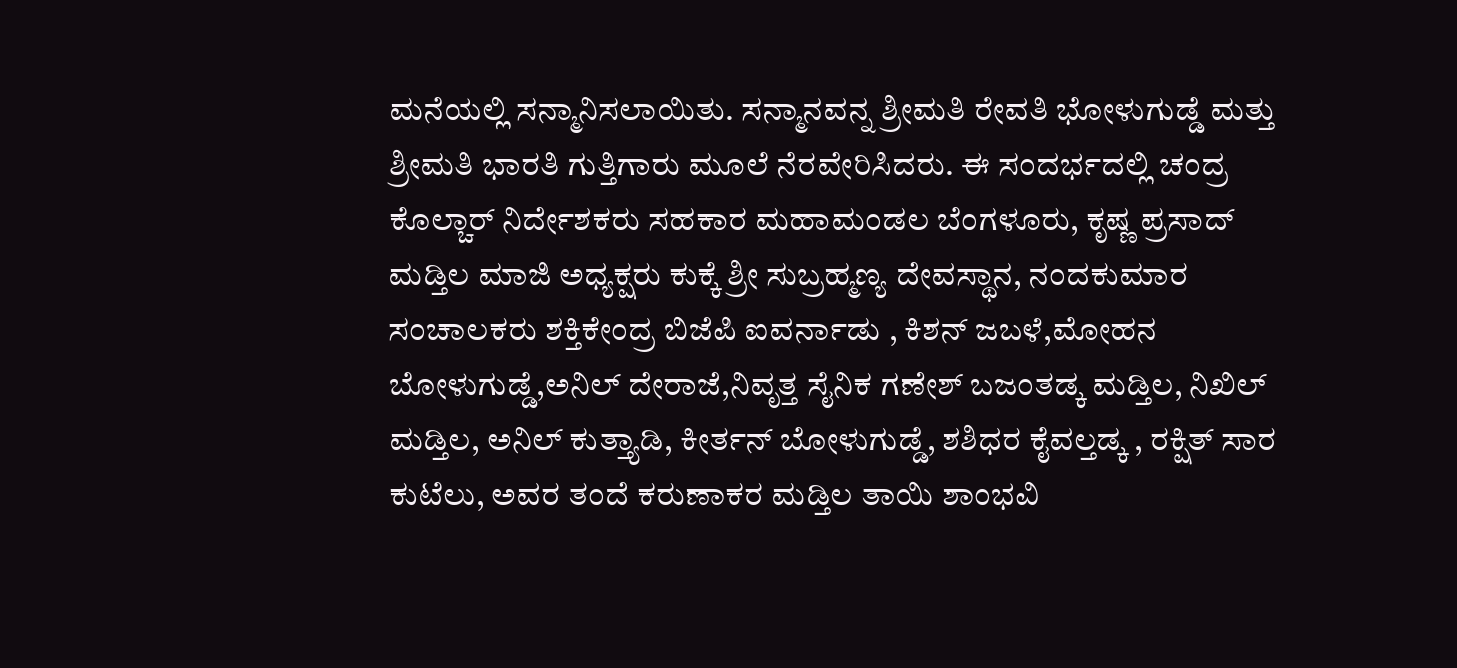ಮನೆಯಲ್ಲಿ ಸನ್ಮಾನಿಸಲಾಯಿತು. ಸನ್ಮಾನವನ್ನ ಶ್ರೀಮತಿ ರೇವತಿ ಭೋಳುಗುಡ್ಡೆ ಮತ್ತು ಶ್ರೀಮತಿ ಭಾರತಿ ಗುತ್ತಿಗಾರು ಮೂಲೆ ನೆರವೇರಿಸಿದರು. ಈ ಸಂದರ್ಭದಲ್ಲಿ ಚಂದ್ರ ಕೊಲ್ಚಾರ್ ನಿರ್ದೇಶಕರು ಸಹಕಾರ ಮಹಾಮಂಡಲ ಬೆಂಗಳೂರು, ಕೃಷ್ಣ ಪ್ರಸಾದ್ ಮಡ್ತಿಲ ಮಾಜಿ ಅಧ್ಯಕ್ಷರು ಕುಕ್ಕೆ ಶ್ರೀ ಸುಬ್ರಹ್ಮಣ್ಯ ದೇವಸ್ಥಾನ, ನಂದಕುಮಾರ ಸಂಚಾಲಕರು ಶಕ್ತಿಕೇಂದ್ರ ಬಿಜೆಪಿ ಐವರ್ನಾಡು , ಕಿಶನ್ ಜಬಳೆ,ಮೋಹನ ಬೋಳುಗುಡ್ಡೆ,ಅನಿಲ್ ದೇರಾಜೆ,ನಿವೃತ್ತ ಸೈನಿಕ ಗಣೇಶ್ ಬಜಂತಡ್ಕ ಮಡ್ತಿಲ, ನಿಖಿಲ್ ಮಡ್ತಿಲ, ಅನಿಲ್ ಕುತ್ತ್ಯಾಡಿ, ಕೀರ್ತನ್ ಬೋಳುಗುಡ್ಡೆ, ಶಶಿಧರ ಕೈವಲ್ತಡ್ಕ , ರಕ್ಷಿತ್ ಸಾರ ಕುಟೆಲು, ಅವರ ತಂದೆ ಕರುಣಾಕರ ಮಡ್ತಿಲ ತಾಯಿ ಶಾಂಭವಿ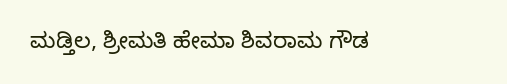ಮಡ್ತಿಲ, ಶ್ರೀಮತಿ ಹೇಮಾ ಶಿವರಾಮ ಗೌಡ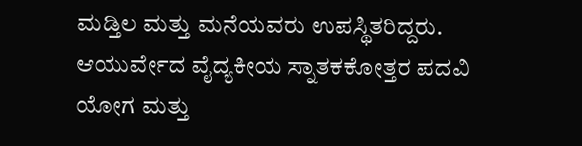ಮಡ್ತಿಲ ಮತ್ತು ಮನೆಯವರು ಉಪಸ್ಥಿತರಿದ್ದರು.
ಆಯುರ್ವೇದ ವೈದ್ಯಕೀಯ ಸ್ನಾತಕಕೋತ್ತರ ಪದವಿ ಯೋಗ ಮತ್ತು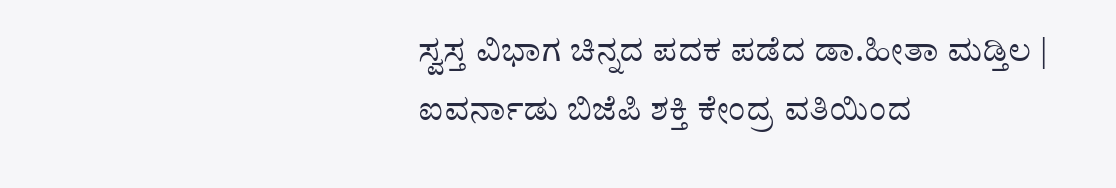ಸ್ವಸ್ತ ವಿಭಾಗ ಚಿನ್ನದ ಪದಕ ಪಡೆದ ಡಾ.ಹೀತಾ ಮಡ್ತಿಲ | ಐವರ್ನಾಡು ಬಿಜೆಪಿ ಶಕ್ತಿ ಕೇಂದ್ರ ವತಿಯಿಂದ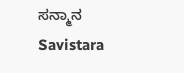ಸನ್ಮಾನ
Savistara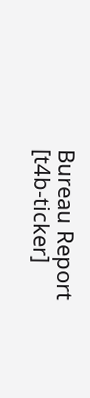Bureau Report
[t4b-ticker]